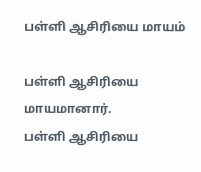பள்ளி ஆசிரியை மாயம்

பள்ளி ஆசிரியை மாயமானார்.
பள்ளி ஆசிரியை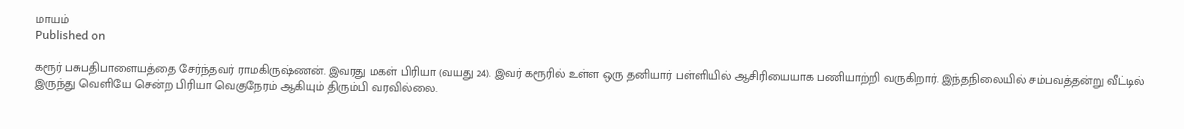மாயம்
Published on

கரூர் பசுபதிபாளையத்தை சேர்ந்தவர் ராமகிருஷ்ணன். இவரது மகள் பிரியா (வயது 24). இவர் கரூரில் உள்ள ஒரு தனியார் பள்ளியில் ஆசிரியையாக பணியாற்றி வருகிறார். இந்தநிலையில் சம்பவத்தன்று வீட்டில் இருந்து வெளியே சென்ற பிரியா வெகுநேரம் ஆகியும் திரும்பி வரவில்லை.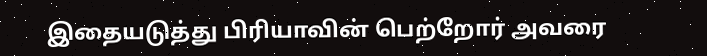இதையடுத்து பிரியாவின் பெற்றோர் அவரை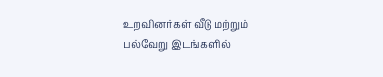உறவினர்கள் வீடு மற்றும் பல்வேறு இடங்களில்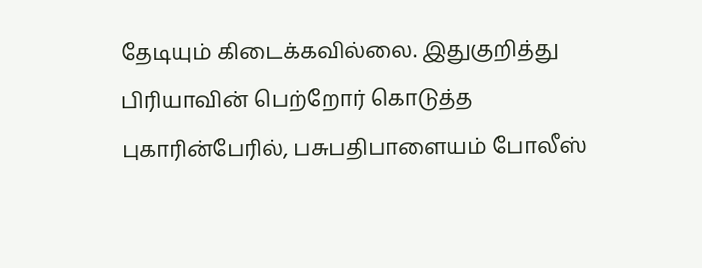தேடியும் கிடைக்கவில்லை. இதுகுறித்து பிரியாவின் பெற்றோர் கொடுத்த புகாரின்பேரில், பசுபதிபாளையம் போலீஸ்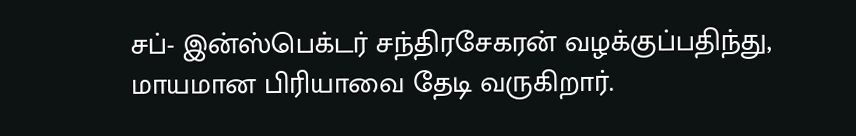சப்- இன்ஸ்பெக்டர் சந்திரசேகரன் வழக்குப்பதிந்து, மாயமான பிரியாவை தேடி வருகிறார்.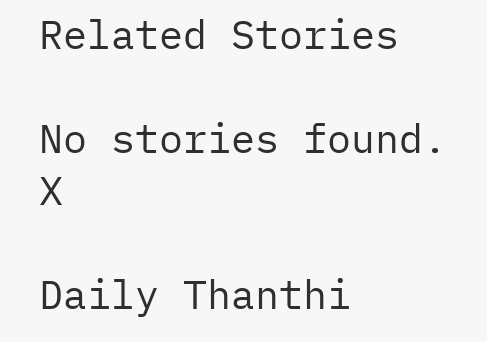Related Stories

No stories found.
X

Daily Thanthi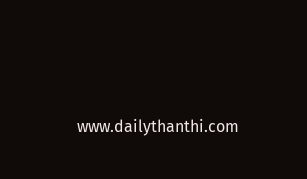www.dailythanthi.com